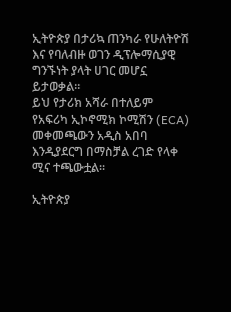ኢትዮጵያ በታሪኳ ጠንካራ የሁለትዮሽ እና የባለብዙ ወገን ዲፕሎማሲያዊ ግንኙነት ያላት ሀገር መሆኗ ይታወቃል።
ይህ የታሪክ አሻራ በተለይም የአፍሪካ ኢኮኖሚክ ኮሚሽን (ECA) መቀመጫውን አዲስ አበባ እንዲያደርግ በማስቻል ረገድ የላቀ ሚና ተጫውቷል።

ኢትዮጵያ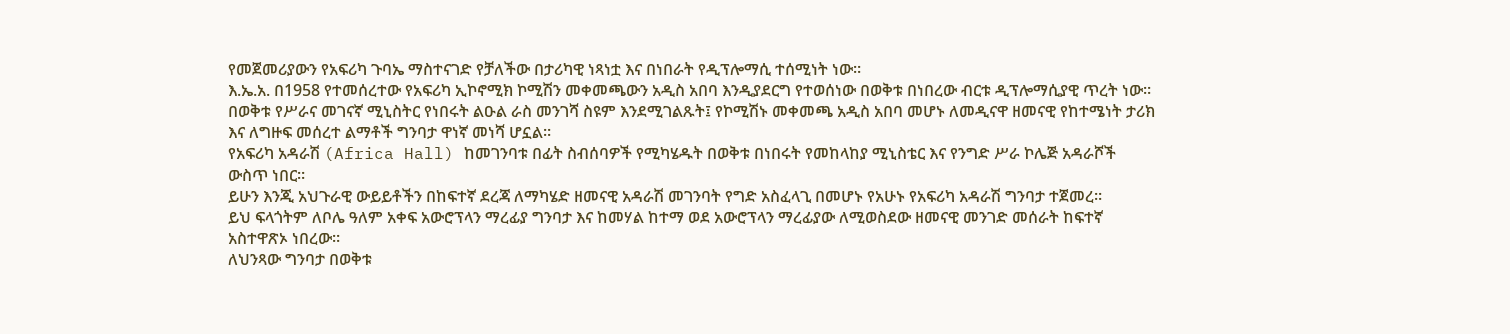የመጀመሪያውን የአፍሪካ ጉባኤ ማስተናገድ የቻለችው በታሪካዊ ነጻነቷ እና በነበራት የዲፕሎማሲ ተሰሚነት ነው።
እ.ኤ.አ. በ1958 የተመሰረተው የአፍሪካ ኢኮኖሚክ ኮሚሽን መቀመጫውን አዲስ አበባ እንዲያደርግ የተወሰነው በወቅቱ በነበረው ብርቱ ዲፕሎማሲያዊ ጥረት ነው።
በወቅቱ የሥራና መገናኛ ሚኒስትር የነበሩት ልዑል ራስ መንገሻ ስዩም እንደሚገልጹት፤ የኮሚሽኑ መቀመጫ አዲስ አበባ መሆኑ ለመዲናዋ ዘመናዊ የከተሜነት ታሪክ እና ለግዙፍ መሰረተ ልማቶች ግንባታ ዋነኛ መነሻ ሆኗል።
የአፍሪካ አዳራሽ (Africa Hall) ከመገንባቱ በፊት ስብሰባዎች የሚካሄዱት በወቅቱ በነበሩት የመከላከያ ሚኒስቴር እና የንግድ ሥራ ኮሌጅ አዳራሾች ውስጥ ነበር።
ይሁን እንጂ አህጉራዊ ውይይቶችን በከፍተኛ ደረጃ ለማካሄድ ዘመናዊ አዳራሽ መገንባት የግድ አስፈላጊ በመሆኑ የአሁኑ የአፍሪካ አዳራሽ ግንባታ ተጀመረ።
ይህ ፍላጎትም ለቦሌ ዓለም አቀፍ አውሮፕላን ማረፊያ ግንባታ እና ከመሃል ከተማ ወደ አውሮፕላን ማረፊያው ለሚወስደው ዘመናዊ መንገድ መሰራት ከፍተኛ አስተዋጽኦ ነበረው።
ለህንጻው ግንባታ በወቅቱ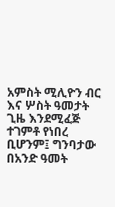አምስት ሚሊዮን ብር እና ሦስት ዓመታት ጊዜ እንደሚፈጅ ተገምቶ የነበረ ቢሆንም፤ ግንባታው በአንድ ዓመት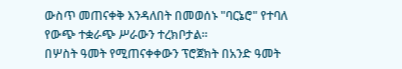ውስጥ መጠናቀቅ እንዳለበት በመወሰኑ "ባርኔሮ" የተባለ የውጭ ተቋራጭ ሥራውን ተረክቦታል።
በሦስት ዓመት የሚጠናቀቀውን ፕሮጀክት በአንድ ዓመት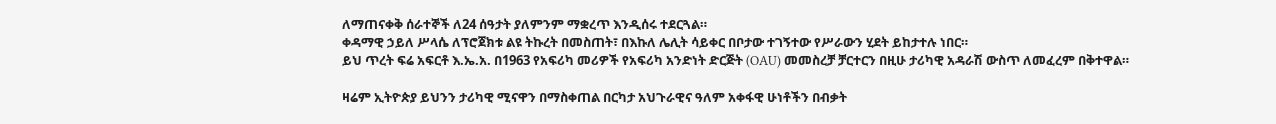ለማጠናቀቅ ሰራተኞች ለ24 ሰዓታት ያለምንም ማቋረጥ እንዲሰሩ ተደርጓል።
ቀዳማዊ ኃይለ ሥላሴ ለፕሮጀክቱ ልዩ ትኩረት በመስጠት፣ በእኩለ ሌሊት ሳይቀር በቦታው ተገኝተው የሥራውን ሂደት ይከታተሉ ነበር።
ይህ ጥረት ፍሬ አፍርቶ እ.ኤ.አ. በ1963 የአፍሪካ መሪዎች የአፍሪካ አንድነት ድርጅት (OAU) መመስረቻ ቻርተርን በዚሁ ታሪካዊ አዳራሽ ውስጥ ለመፈረም በቅተዋል።

ዛሬም ኢትዮጵያ ይህንን ታሪካዊ ሚናዋን በማስቀጠል በርካታ አህጉራዊና ዓለም አቀፋዊ ሁነቶችን በብቃት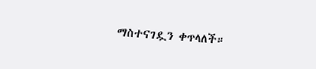ማስተናገዷን ቀጥላለች።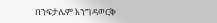በንፍታሌም እንግዳወርቅ